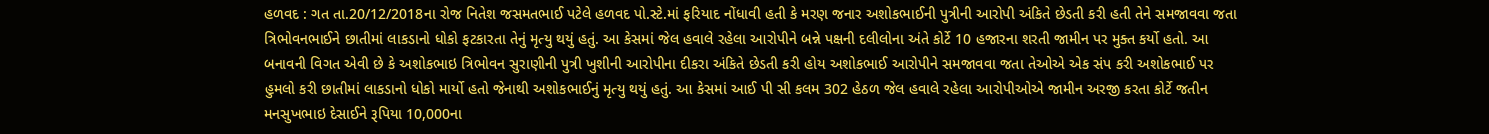હળવદ : ગત તા.20/12/2018ના રોજ નિતેશ જસમતભાઈ પટેલે હળવદ પો.સ્ટે.માં ફરિયાદ નોંધાવી હતી કે મરણ જનાર અશોકભાઈની પુત્રીની આરોપી અંકિતે છેડતી કરી હતી તેને સમજાવવા જતા ત્રિભોવનભાઈને છાતીમાં લાકડાનો ધોકો ફટકારતા તેનું મૃત્યુ થયું હતું. આ કેસમાં જેલ હવાલે રહેલા આરોપીને બન્ને પક્ષની દલીલોના અંતે કોર્ટે 10 હજારના શરતી જામીન પર મુક્ત કર્યો હતો. આ બનાવની વિગત એવી છે કે અશોકભાઇ ત્રિભોવન સુરાણીની પુત્રી ખુશીની આરોપીના દીકરા અંકિતે છેડતી કરી હોય અશોકભાઈ આરોપીને સમજાવવા જતા તેઓએ એક સંપ કરી અશોકભાઈ પર હુમલો કરી છાતીમાં લાકડાનો ધોકો માર્યો હતો જેનાથી અશોકભાઈનું મૃત્યુ થયું હતું. આ કેસમાં આઈ પી સી કલમ 302 હેઠળ જેલ હવાલે રહેલા આરોપીઓએ જામીન અરજી કરતા કોર્ટે જતીન મનસુખભાઇ દેસાઈને રૂપિયા 10,000ના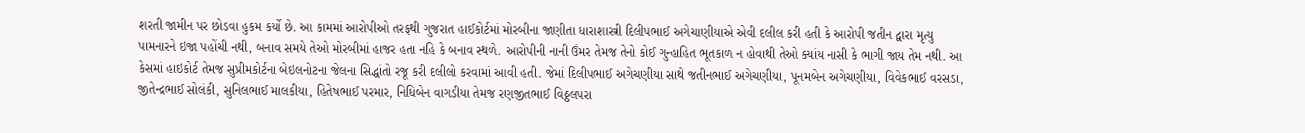શરતી જામીન પર છોડવા હુકમ કર્યો છે. આ કામમાં આરોપીઓ તરફથી ગુજરાત હાઈકોર્ટમાં મોરબીના જાણીતા ધારાશાસ્ત્રી દિલીપભાઈ અગેચાણીયાએ એવી દલીલ કરી હતી કે આરોપી જતીન દ્વારા મૃત્યુ પામનારને ઇજા પહોંચી નથી, બનાવ સમયે તેઓ મોરબીમાં હાજર હતા નહિ કે બનાવ સ્થળે. આરોપીની નાની ઉંમર તેમજ તેનો કોઈ ગુન્હાહિત ભૂતકાળ ન હોવાથી તેઓ ક્યાંય નાસી કે ભાગી જાય તેમ નથી. આ કેસમાં હાઇકોર્ટ તેમજ સુપ્રીમકોર્ટના બેઇલનોટના જેલના સિદ્ધાંતો રજૂ કરી દલીલો કરવામાં આવી હતી. જેમાં દિલીપભાઈ અગેચણીયા સાથે જતીનભાઈ અગેચણીયા, પૂનમબેન અગેચણીયા, વિવેકભાઈ વરસડા, જીતેન્દ્રભાઈ સોલંકી, સુનિલભાઈ માલકીયા, હિતેષભાઈ પરમાર, નિધિબેન વાગડીયા તેમજ રણજીતભાઈ વિઠ્ઠલપરા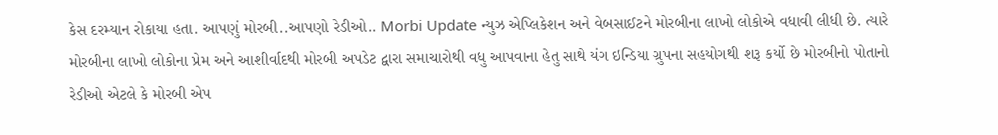કેસ દરમ્યાન રોકાયા હતા. આપણું મોરબી..આપણો રેડીઓ.. Morbi Update ન્યુઝ એપ્લિકેશન અને વેબસાઈટને મોરબીના લાખો લોકોએ વધાવી લીધી છે. ત્યારે મોરબીના લાખો લોકોના પ્રેમ અને આશીર્વાદથી મોરબી અપડેટ દ્વારા સમાચારોથી વધુ આપવાના હેતુ સાથે યંગ ઇન્ડિયા ગ્રુપના સહયોગથી શરૂ કર્યો છે મોરબીનો પોતાનો રેડીઓ એટલે કે મોરબી એપ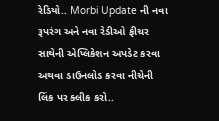રેડિયો.. Morbi Update ની નવા રૂપરંગ અને નવા રેડીઓ ફીચર સાથેની એપ્લિકેશન અપડેટ કરવા અથવા ડાઉનલોડ કરવા નીચેની લિંક પર ક્લીક કરો..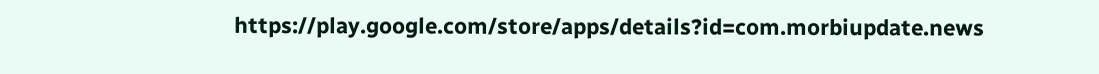https://play.google.com/store/apps/details?id=com.morbiupdate.news